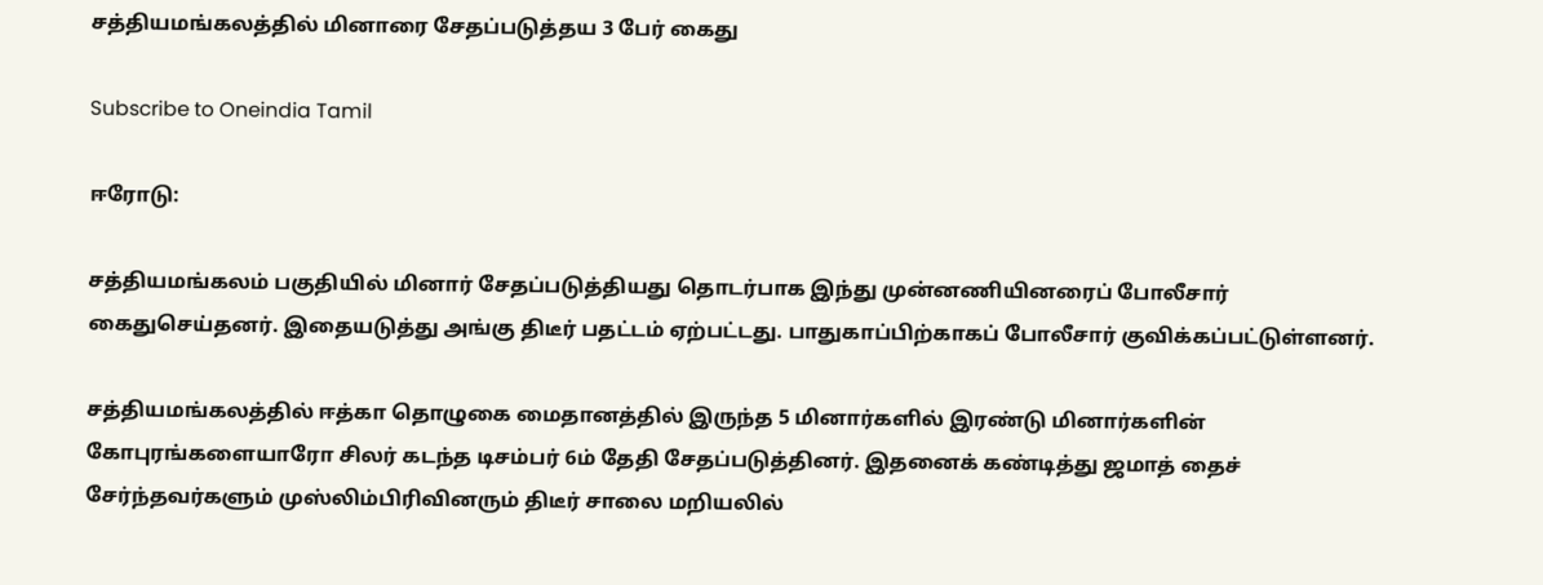சத்தியமங்கலத்தில் மினாரை சேதப்படுத்தய 3 பேர் கைது

Subscribe to Oneindia Tamil

ஈரோடு:

சத்தியமங்கலம் பகுதியில் மினார் சேதப்படுத்தியது தொடர்பாக இந்து முன்னணியினரைப் போலீசார் கைதுசெய்தனர். இதையடுத்து அங்கு திடீர் பதட்டம் ஏற்பட்டது. பாதுகாப்பிற்காகப் போலீசார் குவிக்கப்பட்டுள்ளனர்.

சத்தியமங்கலத்தில் ஈத்கா தொழுகை மைதானத்தில் இருந்த 5 மினார்களில் இரண்டு மினார்களின் கோபுரங்களையாரோ சிலர் கடந்த டிசம்பர் 6ம் தேதி சேதப்படுத்தினர். இதனைக் கண்டித்து ஜமாத் தைச் சேர்ந்தவர்களும் முஸ்லிம்பிரிவினரும் திடீர் சாலை மறியலில்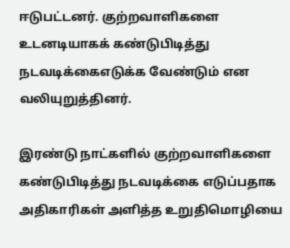ஈடுபட்டனர். குற்றவாளிகளை உடனடியாகக் கண்டுபிடித்து நடவடிக்கைஎடுக்க வேண்டும் என வலியுறுத்தினர்.

இரண்டு நாட்களில் குற்றவாளிகளை கண்டுபிடித்து நடவடிக்கை எடுப்பதாக அதிகாரிகள் அளித்த உறுதிமொழியை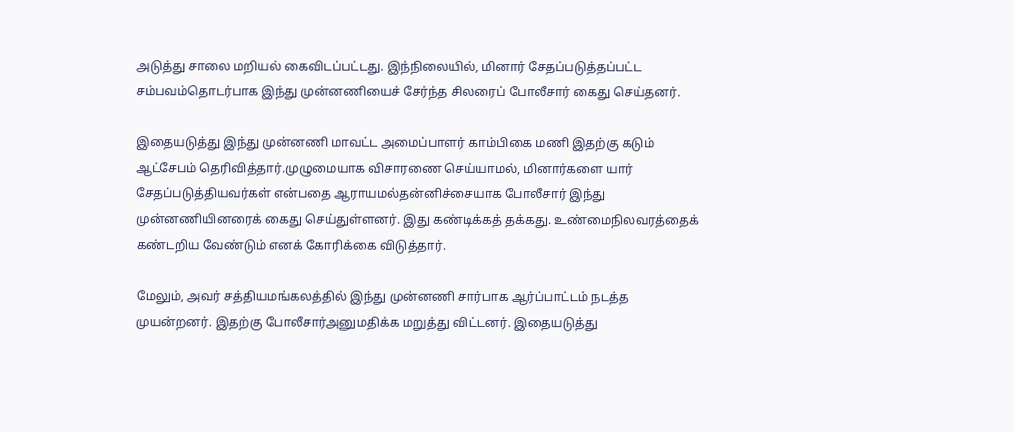அடுத்து சாலை மறியல் கைவிடப்பட்டது. இந்நிலையில், மினார் சேதப்படுத்தப்பட்ட சம்பவம்தொடர்பாக இந்து முன்னணியைச் சேர்ந்த சிலரைப் போலீசார் கைது செய்தனர்.

இதையடுத்து இந்து முன்னணி மாவட்ட அமைப்பாளர் காம்பிகை மணி இதற்கு கடும் ஆட்சேபம் தெரிவித்தார்.முழுமையாக விசாரணை செய்யாமல், மினார்களை யார் சேதப்படுத்தியவர்கள் என்பதை ஆராயமல்தன்னிச்சையாக போலீசார் இந்து முன்னணியினரைக் கைது செய்துள்ளனர். இது கண்டிக்கத் தக்கது. உண்மைநிலவரத்தைக் கண்டறிய வேண்டும் எனக் கோரிக்கை விடுத்தார்.

மேலும், அவர் சத்தியமங்கலத்தில் இந்து முன்னணி சார்பாக ஆர்ப்பாட்டம் நடத்த முயன்றனர். இதற்கு போலீசார்அனுமதிக்க மறுத்து விட்டனர். இதையடுத்து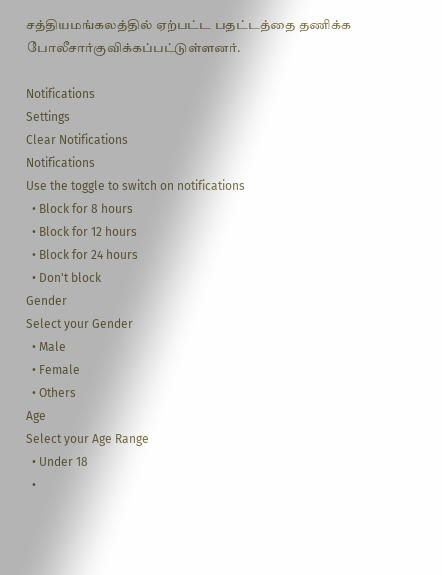சத்தியமங்கலத்தில் ஏற்பட்ட பதட்டத்தை தணிக்க போலீசார்குவிக்கப்பட்டுள்ளனர்.

Notifications
Settings
Clear Notifications
Notifications
Use the toggle to switch on notifications
  • Block for 8 hours
  • Block for 12 hours
  • Block for 24 hours
  • Don't block
Gender
Select your Gender
  • Male
  • Female
  • Others
Age
Select your Age Range
  • Under 18
  •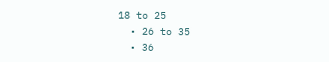18 to 25
  • 26 to 35
  • 36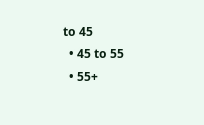to 45
  • 45 to 55
  • 55+